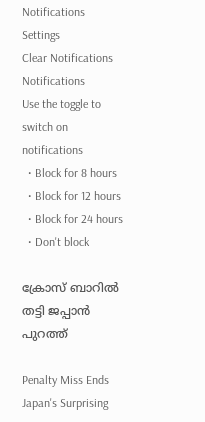Notifications
Settings
Clear Notifications
Notifications
Use the toggle to switch on notifications
  • Block for 8 hours
  • Block for 12 hours
  • Block for 24 hours
  • Don't block

ക്രോസ് ബാറില്‍ തട്ടി ജപ്പാന്‍ പുറത്ത്

Penalty Miss Ends Japan's Surprising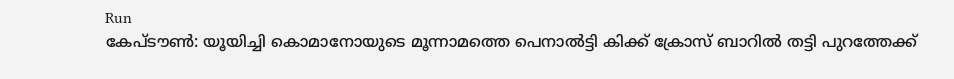Run
കേപ്ടൗണ്‍: യൂയിച്ചി കൊമാനോയുടെ മൂന്നാമത്തെ പെനാല്‍ട്ടി കിക്ക് ക്രോസ് ബാറില്‍ തട്ടി പുറത്തേക്ക്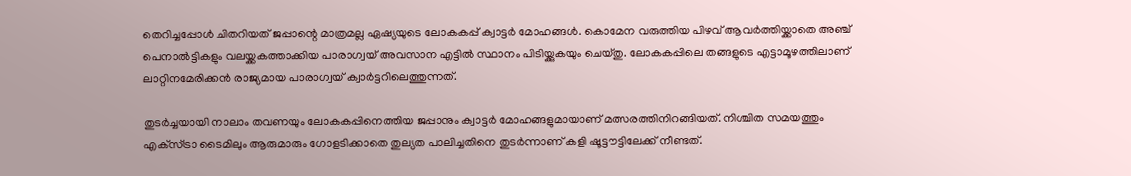തെറിച്ചപ്പോള്‍ ചിതറിയത് ജപ്പാന്റെ മാത്രമല്ല ഏഷ്യയുടെ ലോകകപ്പ് ക്വാട്ടര്‍ മോഹങ്ങള്‍. കൊമേന വരുത്തിയ പിഴവ് ആവര്‍ത്തിയ്ക്കാതെ അഞ്ച് പെനാല്‍ട്ടികളും വലയ്ക്കകത്താക്കിയ പാരാഗ്വയ് അവസാന എട്ടില്‍ സ്ഥാനം പിടിയ്ക്കുകയും ചെയ്തു. ലോകകപ്പിലെ തങ്ങളുടെ എട്ടാമൂഴത്തിലാണ് ലാറ്റിനമേരിക്കന്‍ രാജ്യമായ പാരാഗ്വയ് ക്വാര്‍ട്ടറിലെത്തുന്നത്.

തുടര്‍ച്ചയായി നാലാം തവണയും ലോകകപ്പിനെത്തിയ ജപ്പാനും ക്വാട്ടര്‍ മോഹങ്ങളുമായാണ് മത്സരത്തിനിറങ്ങിയത്. നിശ്ചിത സമയത്തും എക്‌സ്ട്രാ ടൈമിലും ആരുമാരും ഗോളടിക്കാതെ തുല്യത പാലിച്ചതിനെ തുടര്‍ന്നാണ് കളി ഷൂട്ടൗട്ടിലേക്ക് നീണ്ടത്.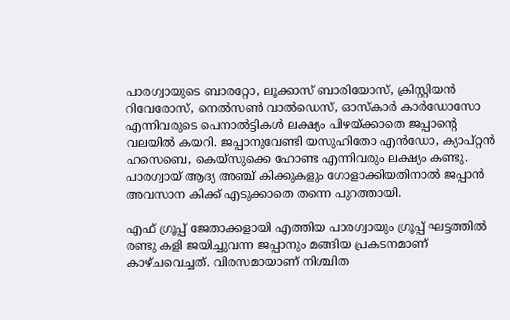പാരഗ്വായുടെ ബാരറ്റോ, ലൂക്കാസ് ബാരിയോസ്, ക്രിസ്റ്റിയന്‍ റിവേരോസ്, നെല്‍സണ്‍ വാല്‍ഡെസ്, ഓസ്കാര്‍ കാര്‍ഡോസോ എന്നിവരുടെ പെനാല്‍ട്ടികള്‍ ലക്ഷ്യം പിഴയ്ക്കാതെ ജപ്പാന്റെ വലയില്‍ കയറി. ജപ്പാനുവേണ്ടി യസുഹിതോ എന്‍ഡോ, ക്യാപ്റ്റന്‍ ഹസെബെ, കെയ്‌സുക്കെ ഹോണ്ട എന്നിവരും ലക്ഷ്യം കണ്ടു. പാരഗ്വായ് ആദ്യ അഞ്ച് കിക്കുകളും ഗോളാക്കിയതിനാല്‍ ജപ്പാന്‍ അവസാന കിക്ക് എടുക്കാതെ തന്നെ പുറത്തായി.

എഫ് ഗ്രൂപ്പ് ജേതാക്കളായി എത്തിയ പാരഗ്വായും ഗ്രൂപ്പ് ഘട്ടത്തില്‍ രണ്ടു കളി ജയിച്ചുവന്ന ജപ്പാനും മങ്ങിയ പ്രകടനമാണ് കാഴ്ചവെച്ചത്. വിരസമായാണ് നിശ്ചിത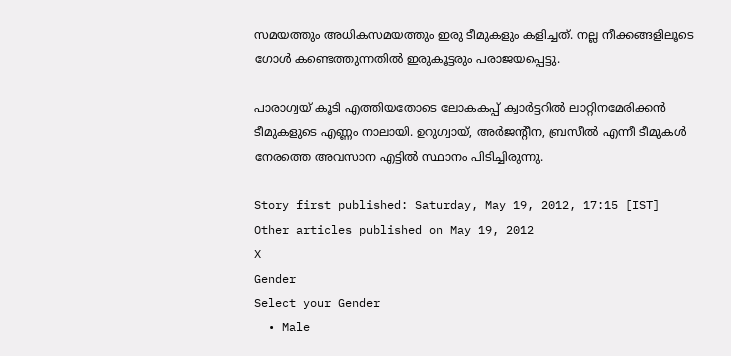സമയത്തും അധികസമയത്തും ഇരു ടീമുകളും കളിച്ചത്. നല്ല നീക്കങ്ങളിലൂടെ ഗോള്‍ കണ്ടെത്തുന്നതില്‍ ഇരുകൂട്ടരും പരാജയപ്പെട്ടു.

പാരാഗ്വയ് കൂടി എത്തിയതോടെ ലോകകപ്പ് ക്വാര്‍ട്ടറില്‍ ലാറ്റിനമേരിക്കന്‍ ടീമുകളുടെ എണ്ണം നാലായി. ഉറുഗ്വായ്, അര്‍ജന്റീന, ബ്രസീല്‍ എന്നീ ടീമുകള്‍ നേരത്തെ അവസാന എട്ടില്‍ സ്ഥാനം പിടിച്ചിരുന്നു.

Story first published: Saturday, May 19, 2012, 17:15 [IST]
Other articles published on May 19, 2012
X
Gender
Select your Gender
  • Male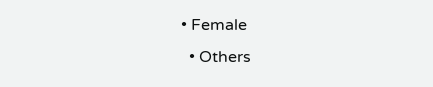• Female
  • Others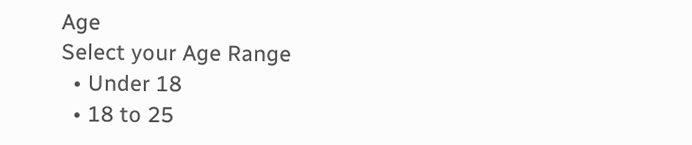Age
Select your Age Range
  • Under 18
  • 18 to 25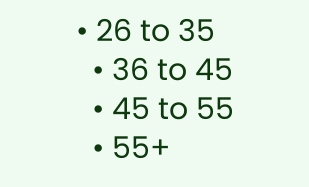• 26 to 35
  • 36 to 45
  • 45 to 55
  • 55+